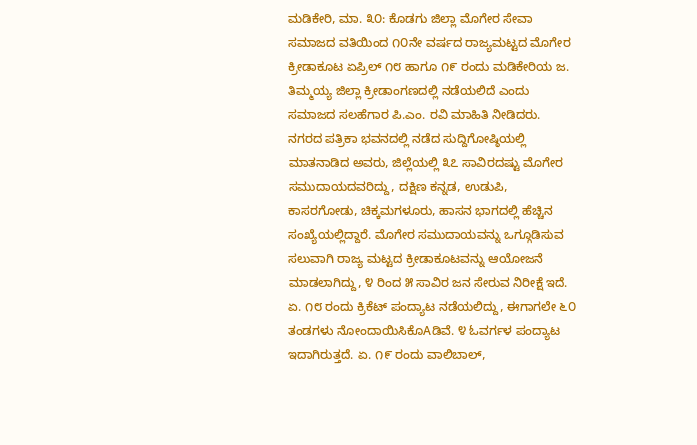ಮಡಿಕೇರಿ, ಮಾ. ೩೦: ಕೊಡಗು ಜಿಲ್ಲಾ ಮೊಗೇರ ಸೇವಾ ಸಮಾಜದ ವತಿಯಿಂದ ೧೦ನೇ ವರ್ಷದ ರಾಜ್ಯಮಟ್ಟದ ಮೊಗೇರ ಕ್ರೀಡಾಕೂಟ ಏಪ್ರಿಲ್ ೧೮ ಹಾಗೂ ೧೯ ರಂದು ಮಡಿಕೇರಿಯ ಜ. ತಿಮ್ಮಯ್ಯ ಜಿಲ್ಲಾ ಕ್ರೀಡಾಂಗಣದಲ್ಲಿ ನಡೆಯಲಿದೆ ಎಂದು ಸಮಾಜದ ಸಲಹೆಗಾರ ಪಿ.ಎಂ. ರವಿ ಮಾಹಿತಿ ನೀಡಿದರು.
ನಗರದ ಪತ್ರಿಕಾ ಭವನದಲ್ಲಿ ನಡೆದ ಸುದ್ದಿಗೋಷ್ಠಿಯಲ್ಲಿ ಮಾತನಾಡಿದ ಅವರು, ಜಿಲ್ಲೆಯಲ್ಲಿ ೩೭ ಸಾವಿರದಷ್ಟು ಮೊಗೇರ ಸಮುದಾಯದವರಿದ್ದು, ದಕ್ಷಿಣ ಕನ್ನಡ, ಉಡುಪಿ, ಕಾಸರಗೋಡು, ಚಿಕ್ಕಮಗಳೂರು, ಹಾಸನ ಭಾಗದಲ್ಲಿ ಹೆಚ್ಚಿನ ಸಂಖ್ಯೆಯಲ್ಲಿದ್ದಾರೆ. ಮೊಗೇರ ಸಮುದಾಯವನ್ನು ಒಗ್ಗೂಡಿಸುವ ಸಲುವಾಗಿ ರಾಜ್ಯ ಮಟ್ಟದ ಕ್ರೀಡಾಕೂಟವನ್ನು ಆಯೋಜನೆ ಮಾಡಲಾಗಿದ್ದು, ೪ ರಿಂದ ೫ ಸಾವಿರ ಜನ ಸೇರುವ ನಿರೀಕ್ಷೆ ಇದೆ. ಏ. ೧೮ ರಂದು ಕ್ರಿಕೆಟ್ ಪಂದ್ಯಾಟ ನಡೆಯಲಿದ್ದು, ಈಗಾಗಲೇ ೬೦ ತಂಡಗಳು ನೋಂದಾಯಿಸಿಕೊAಡಿವೆ. ೪ ಓವರ್ಗಳ ಪಂದ್ಯಾಟ ಇದಾಗಿರುತ್ತದೆ. ಏ. ೧೯ ರಂದು ವಾಲಿಬಾಲ್,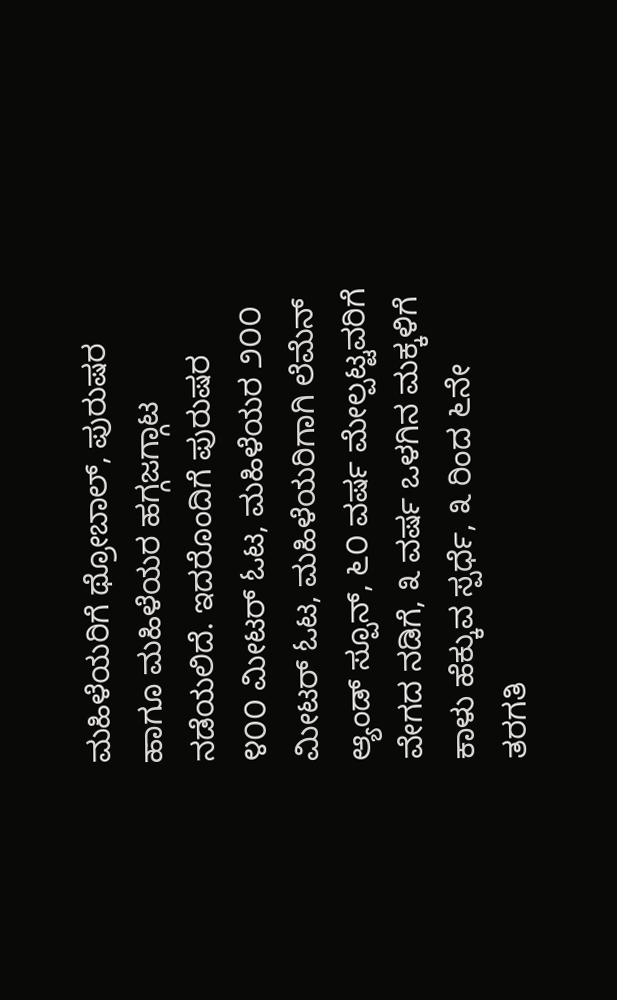ಮಹಿಳೆಯರಿಗೆ ಥ್ರೋಬಾಲ್, ಪುರುಷರ ಹಾಗೂ ಮಹಿಳೆಯರ ಹಗ್ಗಜಗ್ಗಾಟ ನಡೆಯಲಿದೆ. ಇದರೊಂದಿಗೆ ಪುರುಷರ ೪೦೦ ಮೀಟರ್ ಓಟ, ಮಹಿಳೆಯರ ೨೦೦ ಮೀಟರ್ ಓಟ, ಮಹಿಳೆಯರಿಗಾಗಿ ಲೆಮೆನ್ ಆ್ಯಂಡ್ ಸ್ಪೂನ್, ೬೦ ವರ್ಷ ಮೇಲ್ಪಟ್ಟವರಿಗೆ ವೇಗದ ನಡಿಗೆ, ೩ ವರ್ಷ ಒಳಗಿನ ಮಕ್ಕಳಿಗೆ ಕಾಳು ಹೆಕ್ಕುವ ಸ್ಪರ್ಧೆ, ೩ ರಿಂದ ೬ನೇ ತರಗತಿ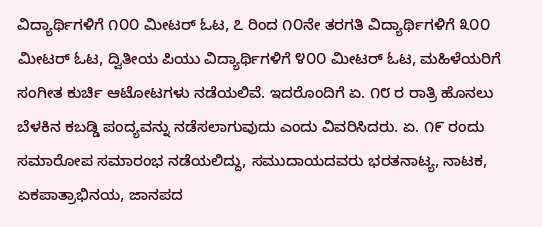ವಿದ್ಯಾರ್ಥಿಗಳಿಗೆ ೧೦೦ ಮೀಟರ್ ಓಟ, ೭ ರಿಂದ ೧೦ನೇ ತರಗತಿ ವಿದ್ಯಾರ್ಥಿಗಳಿಗೆ ೩೦೦ ಮೀಟರ್ ಓಟ, ದ್ವಿತೀಯ ಪಿಯು ವಿದ್ಯಾರ್ಥಿಗಳಿಗೆ ೪೦೦ ಮೀಟರ್ ಓಟ, ಮಹಿಳೆಯರಿಗೆ ಸಂಗೀತ ಕುರ್ಚಿ ಆಟೋಟಗಳು ನಡೆಯಲಿವೆ. ಇದರೊಂದಿಗೆ ಏ. ೧೮ ರ ರಾತ್ರಿ ಹೊನಲು ಬೆಳಕಿನ ಕಬಡ್ಡಿ ಪಂದ್ಯವನ್ನು ನಡೆಸಲಾಗುವುದು ಎಂದು ವಿವರಿಸಿದರು. ಏ. ೧೯ ರಂದು ಸಮಾರೋಪ ಸಮಾರಂಭ ನಡೆಯಲಿದ್ದು, ಸಮುದಾಯದವರು ಭರತನಾಟ್ಯ, ನಾಟಕ, ಏಕಪಾತ್ರಾಭಿನಯ, ಜಾನಪದ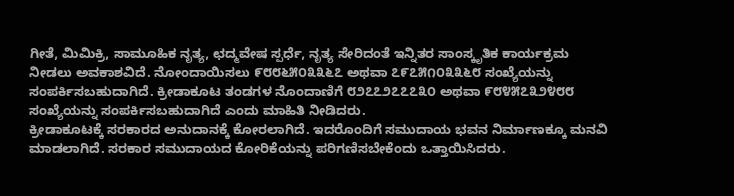ಗೀತೆ, ಮಿಮಿಕ್ರಿ, ಸಾಮೂಹಿಕ ನೃತ್ಯ, ಛದ್ಮವೇಷ ಸ್ಪರ್ಧೆ, ನೃತ್ಯ ಸೇರಿದಂತೆ ಇನ್ನಿತರ ಸಾಂಸ್ಕೃತಿಕ ಕಾರ್ಯಕ್ರಮ ನೀಡಲು ಅವಕಾಶವಿದೆ. ನೋಂದಾಯಿಸಲು ೯೮೮೬೫೦೩೩೬೭ ಅಥವಾ ೭೯೭೫೧೦೩೩೬೮ ಸಂಖ್ಯೆಯನ್ನು ಸಂಪರ್ಕಿಸಬಹುದಾಗಿದೆ. ಕ್ರೀಡಾಕೂಟ ತಂಡಗಳ ನೊಂದಾಣಿಗೆ ೮೨೭೭೨೭೭೭೩೦ ಅಥವಾ ೯೮೪೫೭೩೨೪೮೮ ಸಂಖ್ಯೆಯನ್ನು ಸಂಪರ್ಕಿಸಬಹುದಾಗಿದೆ ಎಂದು ಮಾಹಿತಿ ನೀಡಿದರು.
ಕ್ರೀಡಾಕೂಟಕ್ಕೆ ಸರಕಾರದ ಅನುದಾನಕ್ಕೆ ಕೋರಲಾಗಿದೆ. ಇದರೊಂದಿಗೆ ಸಮುದಾಯ ಭವನ ನಿರ್ಮಾಣಕ್ಕೂ ಮನವಿ ಮಾಡಲಾಗಿದೆ. ಸರಕಾರ ಸಮುದಾಯದ ಕೋರಿಕೆಯನ್ನು ಪರಿಗಣಿಸಬೇಕೆಂದು ಒತ್ತಾಯಿಸಿದರು.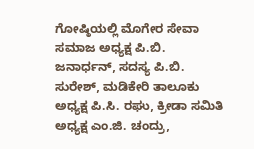ಗೋಷ್ಠಿಯಲ್ಲಿ ಮೊಗೇರ ಸೇವಾ ಸಮಾಜ ಅಧ್ಯಕ್ಷ ಪಿ.ಬಿ. ಜನಾರ್ಧನ್, ಸದಸ್ಯ ಪಿ.ಬಿ. ಸುರೇಶ್, ಮಡಿಕೇರಿ ತಾಲೂಕು ಅಧ್ಯಕ್ಷ ಪಿ.ಸಿ. ರಘು, ಕ್ರೀಡಾ ಸಮಿತಿ ಅಧ್ಯಕ್ಷ ಎಂ.ಜಿ. ಚಂದ್ರು,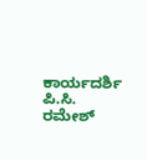ಕಾರ್ಯದರ್ಶಿ ಪಿ.ಸಿ. ರಮೇಶ್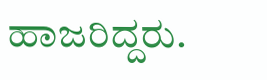ಹಾಜರಿದ್ದರು.